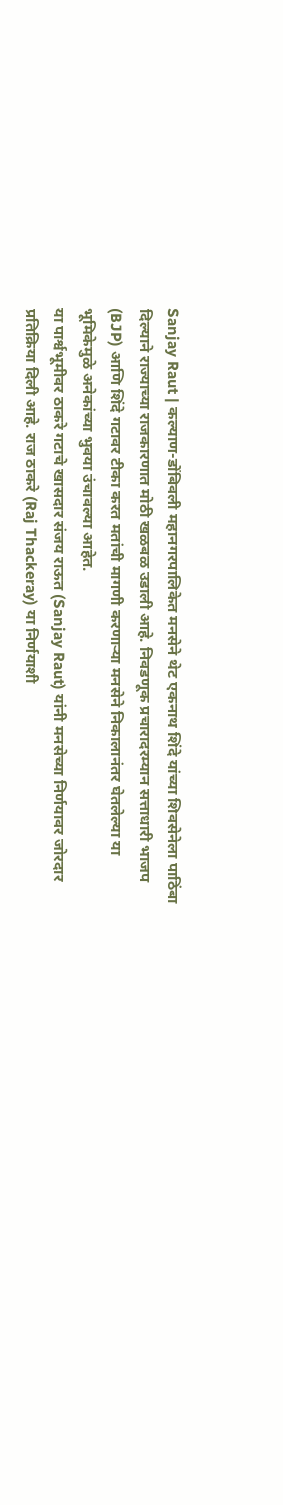Sanjay Raut | कल्याण-डोंबिवली महानगरपालिकेत मनसेने थेट एकनाथ शिंदे यांच्या शिवसेनेला पाठिंबा दिल्याने राज्याच्या राजकारणात मोठी खळबळ उडाली आहे. निवडणूक प्रचारादरम्यान सत्ताधारी भाजप (BJP) आणि शिंदे गटावर टीका करत मतांची मागणी करणाऱ्या मनसेने निकालानंतर घेतलेल्या या भूमिकेमुळे अनेकांच्या भुवया उंचावल्या आहेत.
या पार्श्वभूमीवर ठाकरे गटाचे खासदार संजय राऊत (Sanjay Raut) यांनी मनसेच्या निर्णयावर जोरदार प्रतिक्रिया दिली आहे. राज ठाकरे (Raj Thackeray) या निर्णयाशी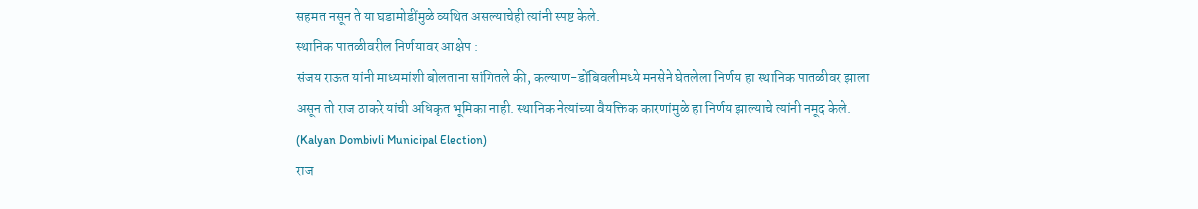सहमत नसून ते या घडामोडींमुळे व्यथित असल्याचेही त्यांनी स्पष्ट केले.
स्थानिक पातळीवरील निर्णयावर आक्षेप :
संजय राऊत यांनी माध्यमांशी बोलताना सांगितले की, कल्याण-डोंबिवलीमध्ये मनसेने घेतलेला निर्णय हा स्थानिक पातळीवर झाला असून तो राज ठाकरे यांची अधिकृत भूमिका नाही. स्थानिक नेत्यांच्या वैयक्तिक कारणांमुळे हा निर्णय झाल्याचे त्यांनी नमूद केले. (Kalyan Dombivli Municipal Election)
राज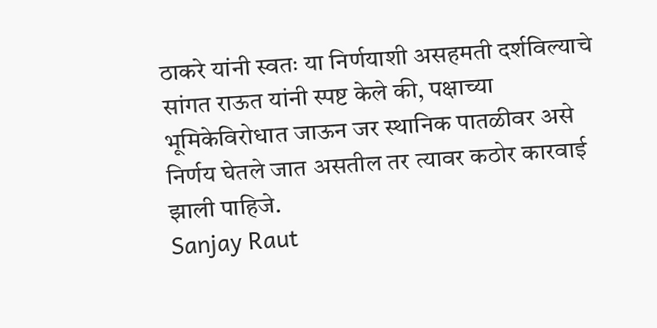ठाकरे यांनी स्वतः या निर्णयाशी असहमती दर्शविल्याचे सांगत राऊत यांनी स्पष्ट केले की, पक्षाच्या भूमिकेविरोधात जाऊन जर स्थानिक पातळीवर असे निर्णय घेतले जात असतील तर त्यावर कठोर कारवाई झाली पाहिजे.
Sanjay Raut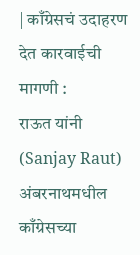| काँग्रेसचं उदाहरण देत कारवाईची मागणी :
राऊत यांनी (Sanjay Raut) अंबरनाथमधील काँग्रेसच्या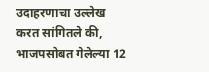उदाहरणाचा उल्लेख करत सांगितले की, भाजपसोबत गेलेल्या 12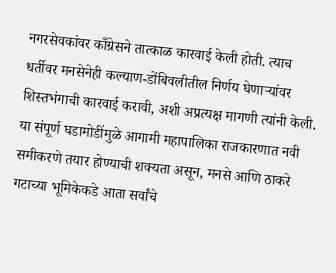नगरसेवकांवर काँग्रेसने तात्काळ कारवाई केली होती. त्याच धर्तीवर मनसेनेही कल्याण-डोंबिवलीतील निर्णय घेणाऱ्यांवर शिस्तभंगाची कारवाई करावी, अशी अप्रत्यक्ष मागणी त्यांनी केली.
या संपूर्ण घडामोडींमुळे आगामी महापालिका राजकारणात नवी समीकरणे तयार होण्याची शक्यता असून, मनसे आणि ठाकरे गटाच्या भूमिकेकडे आता सर्वांचे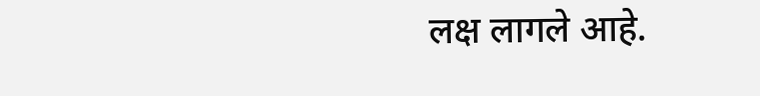लक्ष लागले आहे.